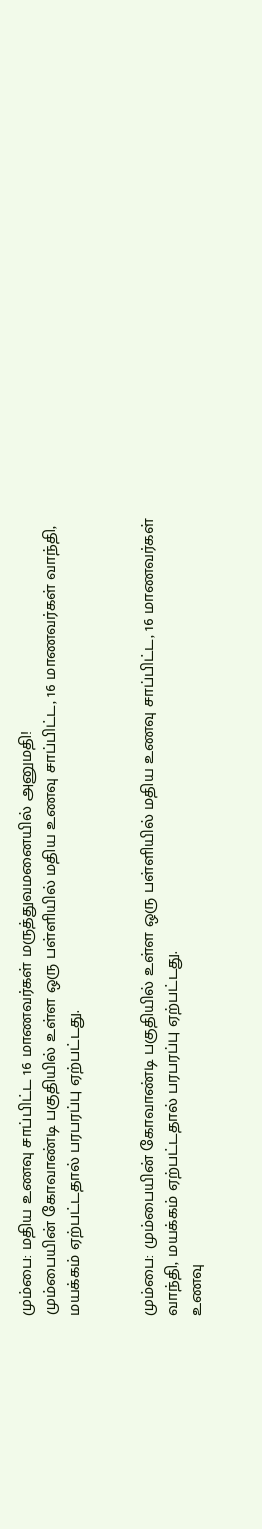மும்பை: மதிய உணவு சாப்பிட்ட 16 மாணவர்கள் மருத்துவமனையில் அனுமதி!
மும்பையின் கோவாண்டி பகுதியில் உள்ள ஒரு பள்ளியில் மதிய உணவு சாப்பிட்ட, 16 மாணவர்கள் வாந்தி, மயக்கம் ஏற்பட்டதால் பரபரப்பு ஏற்பட்டது.


மும்பை: மும்பையின் கோவாண்டி பகுதியில் உள்ள ஒரு பள்ளியில் மதிய உணவு சாப்பிட்ட, 16 மாணவர்கள் வாந்தி, மயக்கம் ஏற்பட்டதால் பரபரப்பு ஏற்பட்டது.
உணவு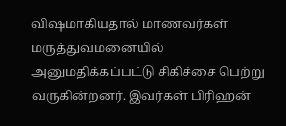விஷமாகியதால் மாணவர்கள் மருத்துவமனையில் அனுமதிக்கப்பட்டு சிகிச்சை பெற்று வருகின்றனர். இவர்கள் பிரிஹன்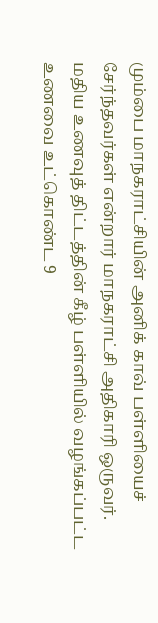மும்பை மாநகராட்சியின் அனிக் காவ் பள்ளியைச் சேர்ந்தவர்கள் என்றார் மாநகராட்சி அதிகாரி ஒருவர்.
மதிய உணவுத் திட்டத்தின் கீழ் பள்ளியில் வழங்கப்பட்ட உணவை உட்கொண்ட 9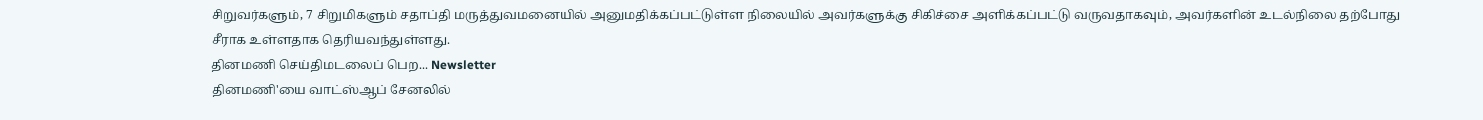சிறுவர்களும், 7 சிறுமிகளும் சதாப்தி மருத்துவமனையில் அனுமதிக்கப்பட்டுள்ள நிலையில் அவர்களுக்கு சிகிச்சை அளிக்கப்பட்டு வருவதாகவும், அவர்களின் உடல்நிலை தற்போது சீராக உள்ளதாக தெரியவந்துள்ளது.
தினமணி செய்திமடலைப் பெற... Newsletter
தினமணி'யை வாட்ஸ்ஆப் சேனலில்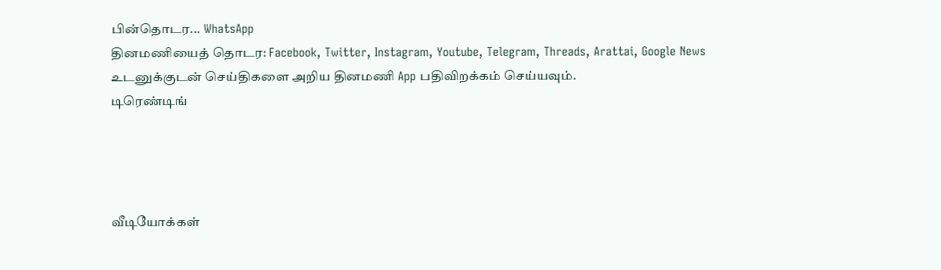பின்தொடர... WhatsApp
தினமணியைத் தொடர: Facebook, Twitter, Instagram, Youtube, Telegram, Threads, Arattai, Google News
உடனுக்குடன் செய்திகளை அறிய தினமணி App பதிவிறக்கம் செய்யவும்.
டிரெண்டிங்




வீடியோக்கள்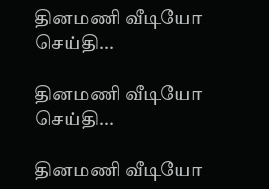தினமணி வீடியோ செய்தி...

தினமணி வீடியோ செய்தி...

தினமணி வீடியோ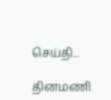செய்தி...

தினமணி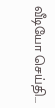வீடியோ செய்தி...